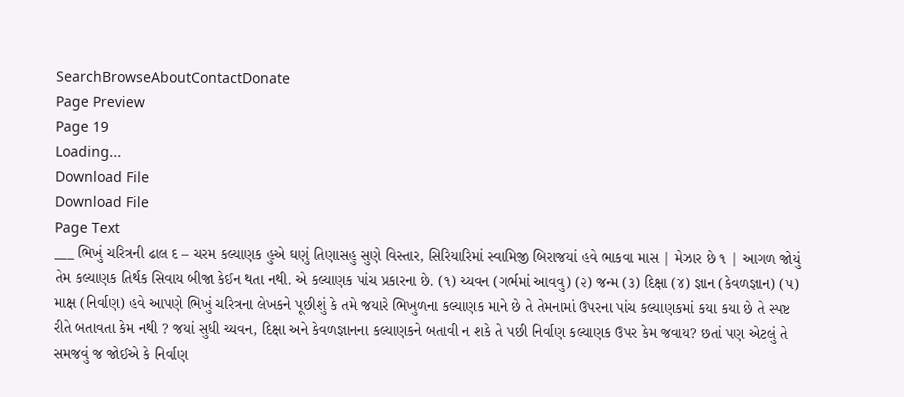SearchBrowseAboutContactDonate
Page Preview
Page 19
Loading...
Download File
Download File
Page Text
___ ભિખું ચરિત્રની ઢાલ દ – ચરમ કલ્યાણક હુએ ઘણું તિણાસહુ સુણે વિસ્તાર, સિરિયારિમાં સ્વામિજી બિરાજયાં હવે ભાકવા માસ | મેઝાર છે ૧ | આગળ જોયું તેમ કલ્યાણક તિર્થક સિવાય બીજા કેઈન થતા નથી. એ કલ્યાણક પાંચ પ્રકારના છે. (૧) ચ્યવન (ગર્ભમાં આવવુ) (૨) જન્મ (૩) દિક્ષા (૪) જ્ઞાન (કેવળજ્ઞાન) (૫) માક્ષ (નિર્વાણ) હવે આપણે ભિખું ચરિત્રના લેખકને પૂછીશું કે તમે જયારે ભિખુળના કલ્યાણક માને છે તે તેમનામાં ઉપરના પાંચ કલ્યાણકમાં કયા કયા છે તે સ્પષ્ટ રીતે બતાવતા કેમ નથી ? જયાં સુધી ચ્યવન, દિક્ષા અને કેવળજ્ઞાનના કલ્યાણકને બતાવી ન શકે તે પછી નિર્વાણ કલ્યાણક ઉપર કેમ જવાય? છતાં પણ એટલું તે સમજવું જ જોઈએ કે નિર્વાણ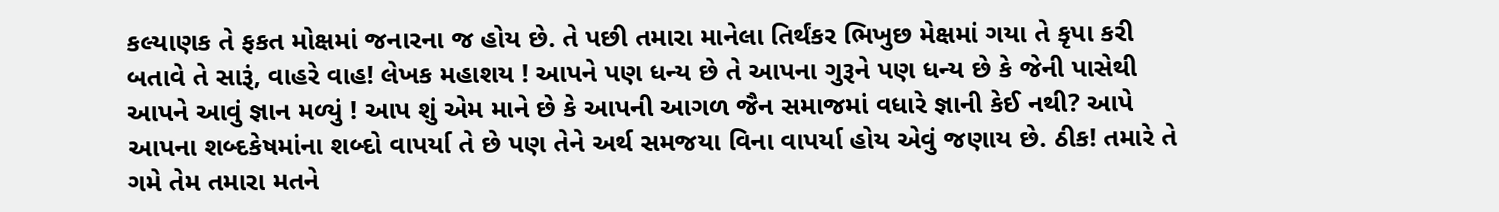કલ્યાણક તે ફકત મોક્ષમાં જનારના જ હોય છે. તે પછી તમારા માનેલા તિર્થંકર ભિખુછ મેક્ષમાં ગયા તે કૃપા કરી બતાવે તે સારૂં, વાહરે વાહ! લેખક મહાશય ! આપને પણ ધન્ય છે તે આપના ગુરૂને પણ ધન્ય છે કે જેની પાસેથી આપને આવું જ્ઞાન મળ્યું ! આપ શું એમ માને છે કે આપની આગળ જૈન સમાજમાં વધારે જ્ઞાની કેઈ નથી? આપે આપના શબ્દકેષમાંના શબ્દો વાપર્યા તે છે પણ તેને અર્થ સમજયા વિના વાપર્યા હોય એવું જણાય છે. ઠીક! તમારે તે ગમે તેમ તમારા મતને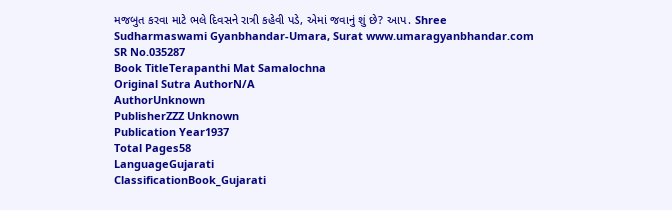મજબુત કરવા માટે ભલે દિવસને રાત્રી કહેવી પડે, એમાં જવાનું શું છે? આપ. Shree Sudharmaswami Gyanbhandar-Umara, Surat www.umaragyanbhandar.com
SR No.035287
Book TitleTerapanthi Mat Samalochna
Original Sutra AuthorN/A
AuthorUnknown
PublisherZZZ Unknown
Publication Year1937
Total Pages58
LanguageGujarati
ClassificationBook_Gujarati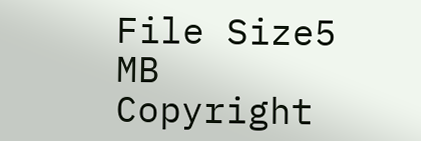File Size5 MB
Copyright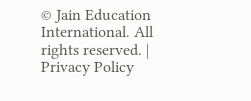© Jain Education International. All rights reserved. | Privacy Policy